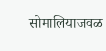सोमालियाजवळ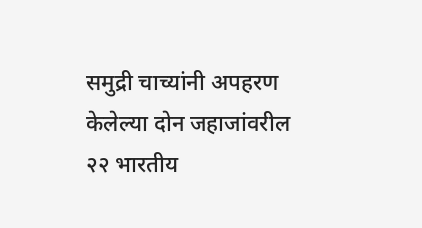समुद्री चाच्यांनी अपहरण केलेल्या दोन जहाजांवरील २२ भारतीय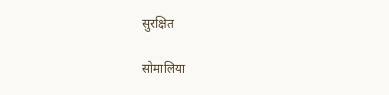सुरक्षित

सोमालिया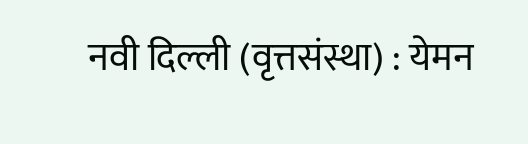नवी दिल्ली (वृत्तसंस्था) : येमन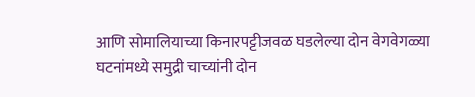आणि सोमालियाच्या किनारपट्टीजवळ घडलेल्या दोन वेगवेगळ्या घटनांमध्ये समुद्री चाच्यांनी दोन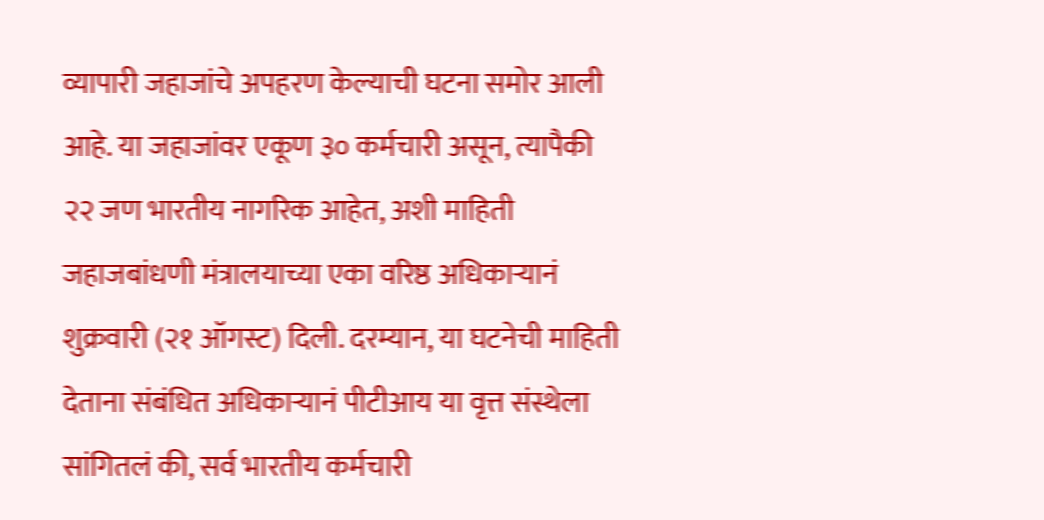व्यापारी जहाजांचे अपहरण केल्याची घटना समोर आली आहे. या जहाजांवर एकूण ३० कर्मचारी असून, त्यापैकी २२ जण भारतीय नागरिक आहेत, अशी माहिती जहाजबांधणी मंत्रालयाच्या एका वरिष्ठ अधिकाऱ्यानं शुक्रवारी (२१ ऑगस्ट) दिली. दरम्यान, या घटनेची माहिती देताना संबंधित अधिकाऱ्यानं पीटीआय या वृत्त संस्थेला सांगितलं की, सर्व भारतीय कर्मचारी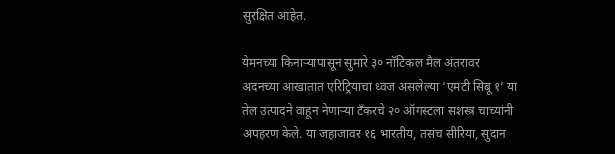सुरक्षित आहेत.

येमनच्या किनाऱ्यापासून सुमारे ३० नॉटिकल मैल अंतरावर अदनच्या आखातात एरिट्रियाचा ध्वज असलेल्या ‘एमटी सिबू १’ या तेल उत्पादने वाहून नेणाऱ्या टँकरचे २० ऑगस्टला सशस्त्र चाच्यांनी अपहरण केले. या जहाजावर १६ भारतीय, तसंच सीरिया, सुदान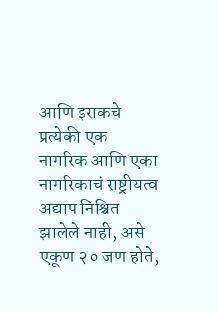आणि इराकचे प्रत्येकी एक नागरिक आणि एका नागरिकाचं राष्ट्रीयत्व अद्याप निश्चित झालेले नाही, असे एकूण २० जण होते,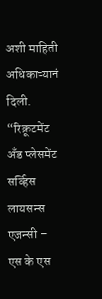अशी माहिती अधिकाऱ्यानं दिली.
“रिक्रूटमेंट अँड प्लेसमेंट सर्व्हिस लायसन्स एजन्सी – एस के एस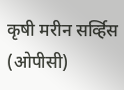कृषी मरीन सर्व्हिस (ओपीसी)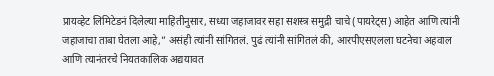प्रायव्हेट लिमिटेडनं दिलेल्या माहितीनुसार, सध्या जहाजावर सहा सशस्त्र समुद्री चाचे (पायरेट्स) आहेत आणि त्यांनी जहाजाचा ताबा घेतला आहे,” असंही त्यांनी सांगितलं. पुढं त्यांनी सांगितलं की, आरपीएसएलला घटनेचा अहवाल आणि त्यानंतरचे नियतकालिक अद्ययावत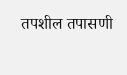तपशील तपासणी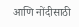आणि नोंदीसाठी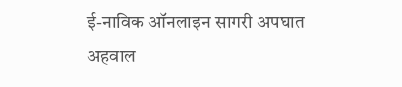ई-नाविक ऑनलाइन सागरी अपघात अहवाल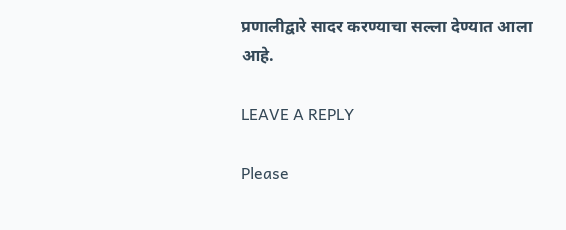प्रणालीद्वारे सादर करण्याचा सल्ला देण्यात आला आहे.

LEAVE A REPLY

Please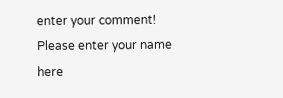enter your comment!
Please enter your name here